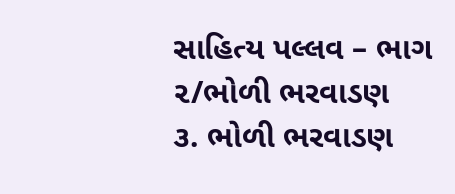સાહિત્ય પલ્લવ – ભાગ ૨/ભોળી ભરવાડણ
૩. ભોળી ભરવાડણ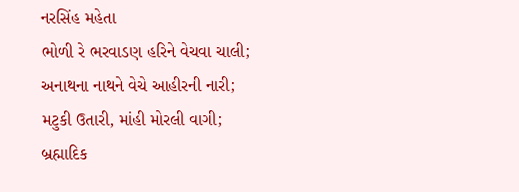નરસિંહ મહેતા
ભોળી રે ભરવાડણ હરિને વેચવા ચાલી;
અનાથના નાથને વેચે આહીરની નારી;
મટુકી ઉતારી, માંહી મોરલી વાગી;
બ્રહ્માદિક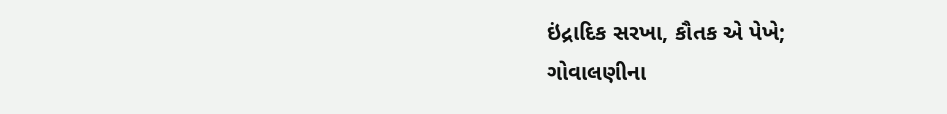ઇંદ્રાદિક સરખા, કૌતક એ પેખે;
ગોવાલણીના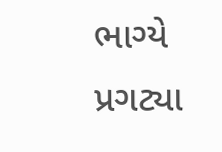ભાગ્યે પ્રગટ્યા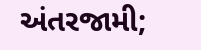અંતરજામી;